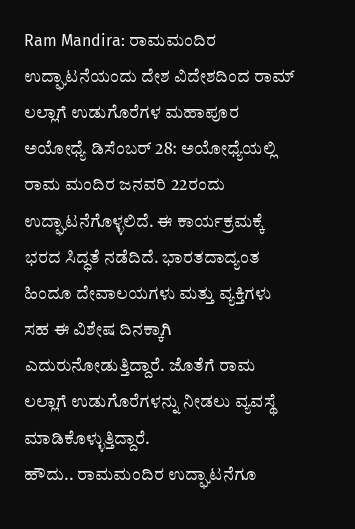Ram Mandira: ರಾಮಮಂದಿರ ಉದ್ಘಾಟನೆಯಂದು ದೇಶ ವಿದೇಶದಿಂದ ರಾಮ್ ಲಲ್ಲಾಗೆ ಉಡುಗೊರೆಗಳ ಮಹಾಪೂರ
ಅಯೋಧ್ಯೆ ಡಿಸೆಂಬರ್ 28: ಅಯೋಧ್ಯೆಯಲ್ಲಿ ರಾಮ ಮಂದಿರ ಜನವರಿ 22ರಂದು ಉದ್ಘಾಟನೆಗೊಳ್ಳಲಿದೆ. ಈ ಕಾರ್ಯಕ್ರಮಕ್ಕೆ ಭರದ ಸಿದ್ಧತೆ ನಡೆದಿದೆ. ಭಾರತದಾದ್ಯಂತ ಹಿಂದೂ ದೇವಾಲಯಗಳು ಮತ್ತು ವ್ಯಕ್ತಿಗಳು ಸಹ ಈ ವಿಶೇಷ ದಿನಕ್ಕಾಗಿ ಎದುರುನೋಡುತ್ತಿದ್ದಾರೆ. ಜೊತೆಗೆ ರಾಮ ಲಲ್ಲಾಗೆ ಉಡುಗೊರೆಗಳನ್ನು ನೀಡಲು ವ್ಯವಸ್ಥೆ ಮಾಡಿಕೊಳ್ಳುತ್ತಿದ್ದಾರೆ.
ಹೌದು.. ರಾಮಮಂದಿರ ಉದ್ಘಾಟನೆಗೂ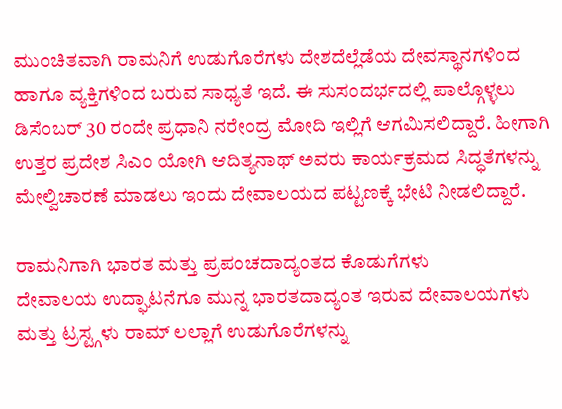ಮುಂಚಿತವಾಗಿ ರಾಮನಿಗೆ ಉಡುಗೊರೆಗಳು ದೇಶದೆಲ್ಲೆಡೆಯ ದೇವಸ್ಥಾನಗಳಿಂದ ಹಾಗೂ ವ್ಯಕ್ತಿಗಳಿಂದ ಬರುವ ಸಾಧ್ಯತೆ ಇದೆ. ಈ ಸುಸಂದರ್ಭದಲ್ಲಿ ಪಾಲ್ಗೊಳ್ಳಲು ಡಿಸೆಂಬರ್ 30 ರಂದೇ ಪ್ರಧಾನಿ ನರೇಂದ್ರ ಮೋದಿ ಇಲ್ಲಿಗೆ ಆಗಮಿಸಲಿದ್ದಾರೆ. ಹೀಗಾಗಿ ಉತ್ತರ ಪ್ರದೇಶ ಸಿಎಂ ಯೋಗಿ ಆದಿತ್ಯನಾಥ್ ಅವರು ಕಾರ್ಯಕ್ರಮದ ಸಿದ್ಧತೆಗಳನ್ನು ಮೇಲ್ವಿಚಾರಣೆ ಮಾಡಲು ಇಂದು ದೇವಾಲಯದ ಪಟ್ಟಣಕ್ಕೆ ಭೇಟಿ ನೀಡಲಿದ್ದಾರೆ.

ರಾಮನಿಗಾಗಿ ಭಾರತ ಮತ್ತು ಪ್ರಪಂಚದಾದ್ಯಂತದ ಕೊಡುಗೆಗಳು
ದೇವಾಲಯ ಉದ್ಘಾಟನೆಗೂ ಮುನ್ನ ಭಾರತದಾದ್ಯಂತ ಇರುವ ದೇವಾಲಯಗಳು ಮತ್ತು ಟ್ರಸ್ಟ್ಗಳು ರಾಮ್ ಲಲ್ಲಾಗೆ ಉಡುಗೊರೆಗಳನ್ನು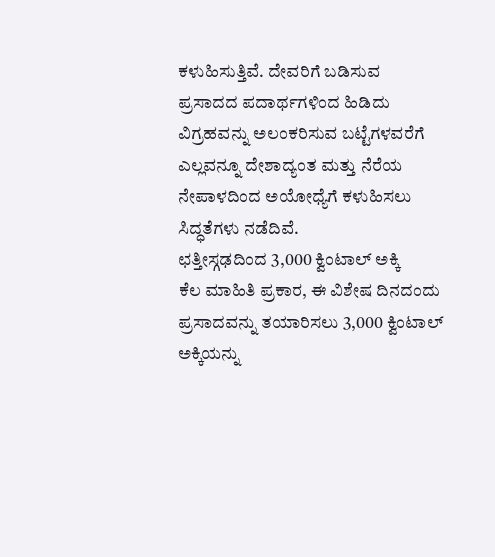ಕಳುಹಿಸುತ್ತಿವೆ. ದೇವರಿಗೆ ಬಡಿಸುವ ಪ್ರಸಾದದ ಪದಾರ್ಥಗಳಿಂದ ಹಿಡಿದು ವಿಗ್ರಹವನ್ನು ಅಲಂಕರಿಸುವ ಬಟ್ಟೆಗಳವರೆಗೆ ಎಲ್ಲವನ್ನೂ ದೇಶಾದ್ಯಂತ ಮತ್ತು ನೆರೆಯ ನೇಪಾಳದಿಂದ ಅಯೋಧ್ಯೆಗೆ ಕಳುಹಿಸಲು ಸಿದ್ಧತೆಗಳು ನಡೆದಿವೆ.
ಛತ್ತೀಸ್ಗಢದಿಂದ 3,000 ಕ್ವಿಂಟಾಲ್ ಅಕ್ಕಿ
ಕೆಲ ಮಾಹಿತಿ ಪ್ರಕಾರ, ಈ ವಿಶೇಷ ದಿನದಂದು ಪ್ರಸಾದವನ್ನು ತಯಾರಿಸಲು 3,000 ಕ್ವಿಂಟಾಲ್ ಅಕ್ಕಿಯನ್ನು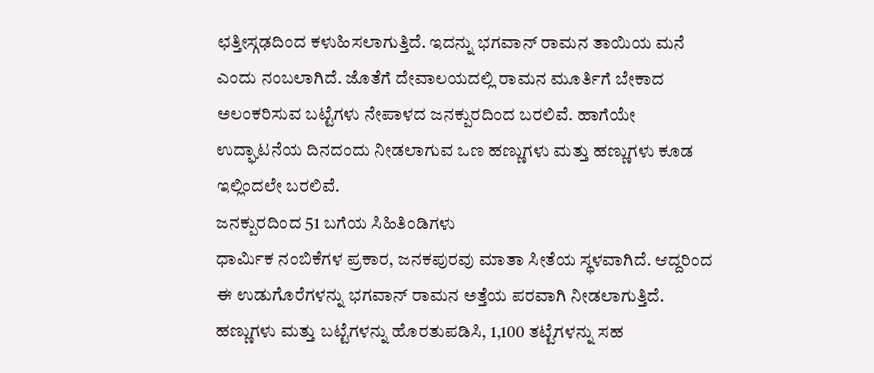ಛತ್ತೀಸ್ಗಢದಿಂದ ಕಳುಹಿಸಲಾಗುತ್ತಿದೆ. ಇದನ್ನು ಭಗವಾನ್ ರಾಮನ ತಾಯಿಯ ಮನೆ ಎಂದು ನಂಬಲಾಗಿದೆ. ಜೊತೆಗೆ ದೇವಾಲಯದಲ್ಲಿ ರಾಮನ ಮೂರ್ತಿಗೆ ಬೇಕಾದ ಅಲಂಕರಿಸುವ ಬಟ್ಟೆಗಳು ನೇಪಾಳದ ಜನಕ್ಪುರದಿಂದ ಬರಲಿವೆ. ಹಾಗೆಯೇ ಉದ್ಘಾಟನೆಯ ದಿನದಂದು ನೀಡಲಾಗುವ ಒಣ ಹಣ್ಣುಗಳು ಮತ್ತು ಹಣ್ಣುಗಳು ಕೂಡ ಇಲ್ಲಿಂದಲೇ ಬರಲಿವೆ.
ಜನಕ್ಪುರದಿಂದ 51 ಬಗೆಯ ಸಿಹಿತಿಂಡಿಗಳು
ಧಾರ್ಮಿಕ ನಂಬಿಕೆಗಳ ಪ್ರಕಾರ, ಜನಕಪುರವು ಮಾತಾ ಸೀತೆಯ ಸ್ಥಳವಾಗಿದೆ. ಆದ್ದರಿಂದ ಈ ಉಡುಗೊರೆಗಳನ್ನು ಭಗವಾನ್ ರಾಮನ ಅತ್ತೆಯ ಪರವಾಗಿ ನೀಡಲಾಗುತ್ತಿದೆ. ಹಣ್ಣುಗಳು ಮತ್ತು ಬಟ್ಟೆಗಳನ್ನು ಹೊರತುಪಡಿಸಿ, 1,100 ತಟ್ಟೆಗಳನ್ನು ಸಹ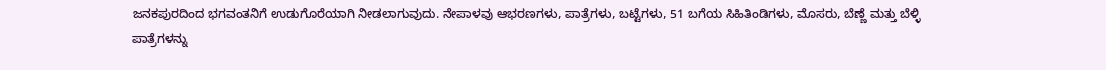ಜನಕಪುರದಿಂದ ಭಗವಂತನಿಗೆ ಉಡುಗೊರೆಯಾಗಿ ನೀಡಲಾಗುವುದು. ನೇಪಾಳವು ಆಭರಣಗಳು, ಪಾತ್ರೆಗಳು, ಬಟ್ಟೆಗಳು, 51 ಬಗೆಯ ಸಿಹಿತಿಂಡಿಗಳು, ಮೊಸರು, ಬೆಣ್ಣೆ ಮತ್ತು ಬೆಳ್ಳಿ ಪಾತ್ರೆಗಳನ್ನು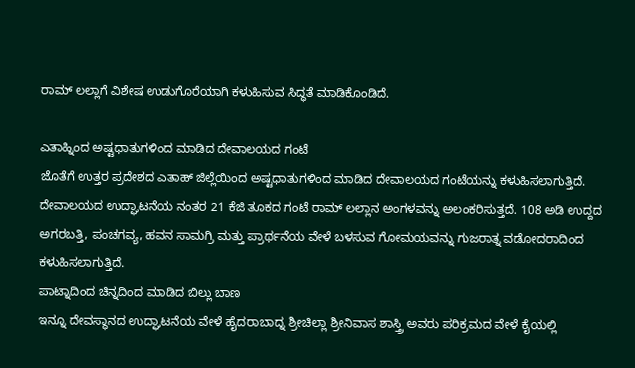ರಾಮ್ ಲಲ್ಲಾಗೆ ವಿಶೇಷ ಉಡುಗೊರೆಯಾಗಿ ಕಳುಹಿಸುವ ಸಿದ್ಧತೆ ಮಾಡಿಕೊಂಡಿದೆ.

ಎತಾಹ್ನಿಂದ ಅಷ್ಟಧಾತುಗಳಿಂದ ಮಾಡಿದ ದೇವಾಲಯದ ಗಂಟೆ
ಜೊತೆಗೆ ಉತ್ತರ ಪ್ರದೇಶದ ಎತಾಹ್ ಜಿಲ್ಲೆಯಿಂದ ಅಷ್ಟಧಾತುಗಳಿಂದ ಮಾಡಿದ ದೇವಾಲಯದ ಗಂಟೆಯನ್ನು ಕಳುಹಿಸಲಾಗುತ್ತಿದೆ. ದೇವಾಲಯದ ಉದ್ಘಾಟನೆಯ ನಂತರ 21 ಕೆಜಿ ತೂಕದ ಗಂಟೆ ರಾಮ್ ಲಲ್ಲಾನ ಅಂಗಳವನ್ನು ಅಲಂಕರಿಸುತ್ತದೆ. 108 ಅಡಿ ಉದ್ದದ ಅಗರಬತ್ತಿ, ಪಂಚಗವ್ಯ, ಹವನ ಸಾಮಗ್ರಿ ಮತ್ತು ಪ್ರಾರ್ಥನೆಯ ವೇಳೆ ಬಳಸುವ ಗೋಮಯವನ್ನು ಗುಜರಾತ್ನ ವಡೋದರಾದಿಂದ ಕಳುಹಿಸಲಾಗುತ್ತಿದೆ.
ಪಾಟ್ನಾದಿಂದ ಚಿನ್ನದಿಂದ ಮಾಡಿದ ಬಿಲ್ಲು ಬಾಣ
ಇನ್ನೂ ದೇವಸ್ಥಾನದ ಉದ್ಘಾಟನೆಯ ವೇಳೆ ಹೈದರಾಬಾದ್ನ ಶ್ರೀಚಿಲ್ಲಾ ಶ್ರೀನಿವಾಸ ಶಾಸ್ತ್ರಿ ಅವರು ಪರಿಕ್ರಮದ ವೇಳೆ ಕೈಯಲ್ಲಿ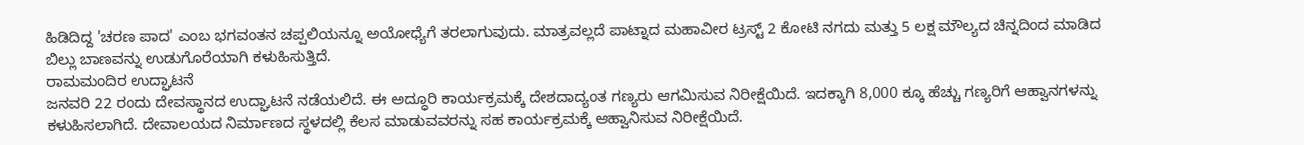ಹಿಡಿದಿದ್ದ 'ಚರಣ ಪಾದ' ಎಂಬ ಭಗವಂತನ ಚಪ್ಪಲಿಯನ್ನೂ ಅಯೋಧ್ಯೆಗೆ ತರಲಾಗುವುದು. ಮಾತ್ರವಲ್ಲದೆ ಪಾಟ್ನಾದ ಮಹಾವೀರ ಟ್ರಸ್ಟ್ 2 ಕೋಟಿ ನಗದು ಮತ್ತು 5 ಲಕ್ಷ ಮೌಲ್ಯದ ಚಿನ್ನದಿಂದ ಮಾಡಿದ ಬಿಲ್ಲು ಬಾಣವನ್ನು ಉಡುಗೊರೆಯಾಗಿ ಕಳುಹಿಸುತ್ತಿದೆ.
ರಾಮಮಂದಿರ ಉದ್ಘಾಟನೆ
ಜನವರಿ 22 ರಂದು ದೇವಸ್ಥಾನದ ಉದ್ಘಾಟನೆ ನಡೆಯಲಿದೆ. ಈ ಅದ್ಧೂರಿ ಕಾರ್ಯಕ್ರಮಕ್ಕೆ ದೇಶದಾದ್ಯಂತ ಗಣ್ಯರು ಆಗಮಿಸುವ ನಿರೀಕ್ಷೆಯಿದೆ. ಇದಕ್ಕಾಗಿ 8,000 ಕ್ಕೂ ಹೆಚ್ಚು ಗಣ್ಯರಿಗೆ ಆಹ್ವಾನಗಳನ್ನು ಕಳುಹಿಸಲಾಗಿದೆ. ದೇವಾಲಯದ ನಿರ್ಮಾಣದ ಸ್ಥಳದಲ್ಲಿ ಕೆಲಸ ಮಾಡುವವರನ್ನು ಸಹ ಕಾರ್ಯಕ್ರಮಕ್ಕೆ ಆಹ್ವಾನಿಸುವ ನಿರೀಕ್ಷೆಯಿದೆ.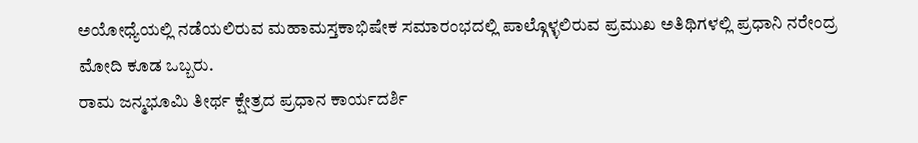ಅಯೋಧ್ಯೆಯಲ್ಲಿ ನಡೆಯಲಿರುವ ಮಹಾಮಸ್ತಕಾಭಿಷೇಕ ಸಮಾರಂಭದಲ್ಲಿ ಪಾಲ್ಗೊಳ್ಳಲಿರುವ ಪ್ರಮುಖ ಅತಿಥಿಗಳಲ್ಲಿ ಪ್ರಧಾನಿ ನರೇಂದ್ರ ಮೋದಿ ಕೂಡ ಒಬ್ಬರು.
ರಾಮ ಜನ್ಮಭೂಮಿ ತೀರ್ಥ ಕ್ಷೇತ್ರದ ಪ್ರಧಾನ ಕಾರ್ಯದರ್ಶಿ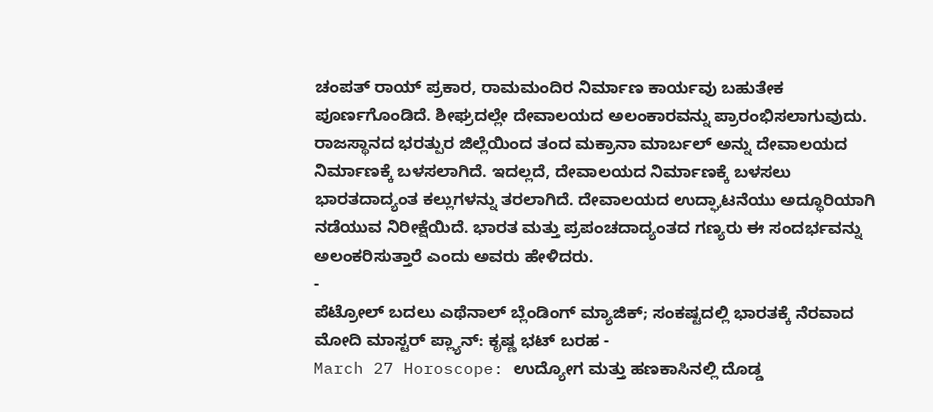ಚಂಪತ್ ರಾಯ್ ಪ್ರಕಾರ, ರಾಮಮಂದಿರ ನಿರ್ಮಾಣ ಕಾರ್ಯವು ಬಹುತೇಕ ಪೂರ್ಣಗೊಂಡಿದೆ. ಶೀಘ್ರದಲ್ಲೇ ದೇವಾಲಯದ ಅಲಂಕಾರವನ್ನು ಪ್ರಾರಂಭಿಸಲಾಗುವುದು. ರಾಜಸ್ಥಾನದ ಭರತ್ಪುರ ಜಿಲ್ಲೆಯಿಂದ ತಂದ ಮಕ್ರಾನಾ ಮಾರ್ಬಲ್ ಅನ್ನು ದೇವಾಲಯದ ನಿರ್ಮಾಣಕ್ಕೆ ಬಳಸಲಾಗಿದೆ. ಇದಲ್ಲದೆ, ದೇವಾಲಯದ ನಿರ್ಮಾಣಕ್ಕೆ ಬಳಸಲು ಭಾರತದಾದ್ಯಂತ ಕಲ್ಲುಗಳನ್ನು ತರಲಾಗಿದೆ. ದೇವಾಲಯದ ಉದ್ಘಾಟನೆಯು ಅದ್ಧೂರಿಯಾಗಿ ನಡೆಯುವ ನಿರೀಕ್ಷೆಯಿದೆ. ಭಾರತ ಮತ್ತು ಪ್ರಪಂಚದಾದ್ಯಂತದ ಗಣ್ಯರು ಈ ಸಂದರ್ಭವನ್ನು ಅಲಂಕರಿಸುತ್ತಾರೆ ಎಂದು ಅವರು ಹೇಳಿದರು.
-
ಪೆಟ್ರೋಲ್ ಬದಲು ಎಥೆನಾಲ್ ಬ್ಲೆಂಡಿಂಗ್ ಮ್ಯಾಜಿಕ್; ಸಂಕಷ್ಟದಲ್ಲಿ ಭಾರತಕ್ಕೆ ನೆರವಾದ ಮೋದಿ ಮಾಸ್ಟರ್ ಪ್ಲ್ಯಾನ್: ಕೃಷ್ಣ ಭಟ್ ಬರಹ -
March 27 Horoscope: ಉದ್ಯೋಗ ಮತ್ತು ಹಣಕಾಸಿನಲ್ಲಿ ದೊಡ್ಡ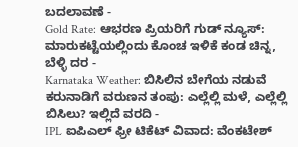ಬದಲಾವಣೆ -
Gold Rate: ಆಭರಣ ಪ್ರಿಯರಿಗೆ ಗುಡ್ ನ್ಯೂಸ್: ಮಾರುಕಟ್ಟೆಯಲ್ಲಿಂದು ಕೊಂಚ ಇಳಿಕೆ ಕಂಡ ಚಿನ್ನ, ಬೆಳ್ಳಿ ದರ -
Karnataka Weather: ಬಿಸಿಲಿನ ಬೇಗೆಯ ನಡುವೆ ಕರುನಾಡಿಗೆ ವರುಣನ ತಂಪು: ಎಲ್ಲೆಲ್ಲಿ ಮಳೆ, ಎಲ್ಲೆಲ್ಲಿ ಬಿಸಿಲು? ಇಲ್ಲಿದೆ ವರದಿ -
IPL ಐಪಿಎಲ್ ಫ್ರೀ ಟಿಕೆಟ್ ವಿವಾದ: ವೆಂಕಟೇಶ್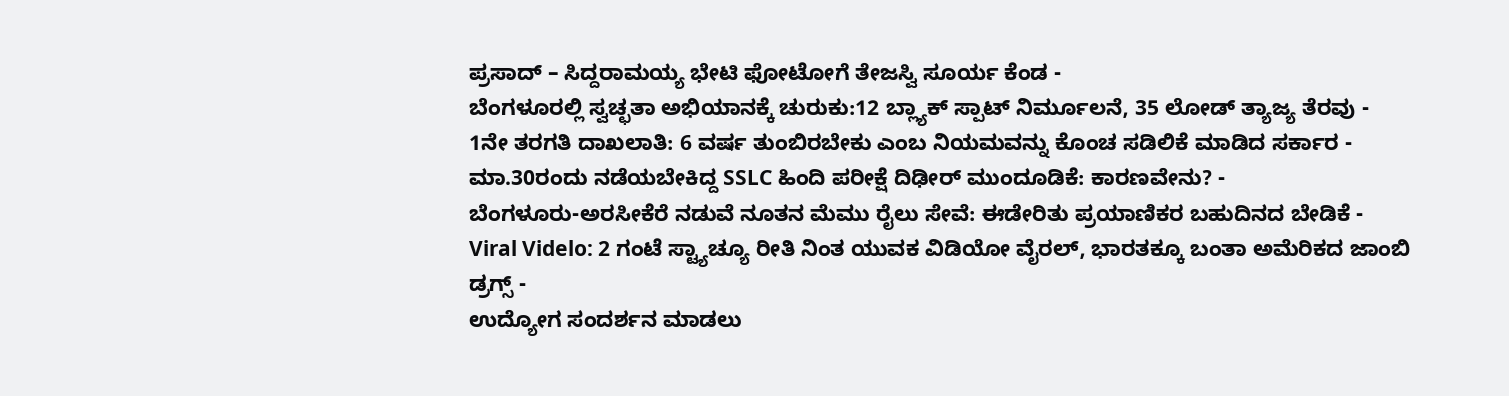ಪ್ರಸಾದ್ – ಸಿದ್ದರಾಮಯ್ಯ ಭೇಟಿ ಫೋಟೋಗೆ ತೇಜಸ್ವಿ ಸೂರ್ಯ ಕೆಂಡ -
ಬೆಂಗಳೂರಲ್ಲಿ ಸ್ವಚ್ಛತಾ ಅಭಿಯಾನಕ್ಕೆ ಚುರುಕು:12 ಬ್ಲ್ಯಾಕ್ ಸ್ಪಾಟ್ ನಿರ್ಮೂಲನೆ, 35 ಲೋಡ್ ತ್ಯಾಜ್ಯ ತೆರವು -
1ನೇ ತರಗತಿ ದಾಖಲಾತಿ: 6 ವರ್ಷ ತುಂಬಿರಬೇಕು ಎಂಬ ನಿಯಮವನ್ನು ಕೊಂಚ ಸಡಿಲಿಕೆ ಮಾಡಿದ ಸರ್ಕಾರ -
ಮಾ.30ರಂದು ನಡೆಯಬೇಕಿದ್ದ SSLC ಹಿಂದಿ ಪರೀಕ್ಷೆ ದಿಢೀರ್ ಮುಂದೂಡಿಕೆ: ಕಾರಣವೇನು? -
ಬೆಂಗಳೂರು-ಅರಸೀಕೆರೆ ನಡುವೆ ನೂತನ ಮೆಮು ರೈಲು ಸೇವೆ: ಈಡೇರಿತು ಪ್ರಯಾಣಿಕರ ಬಹುದಿನದ ಬೇಡಿಕೆ -
Viral Videlo: 2 ಗಂಟೆ ಸ್ಟ್ಯಾಚ್ಯೂ ರೀತಿ ನಿಂತ ಯುವಕ ವಿಡಿಯೋ ವೈರಲ್, ಭಾರತಕ್ಕೂ ಬಂತಾ ಅಮೆರಿಕದ ಜಾಂಬಿ ಡ್ರಗ್ಸ್ -
ಉದ್ಯೋಗ ಸಂದರ್ಶನ ಮಾಡಲು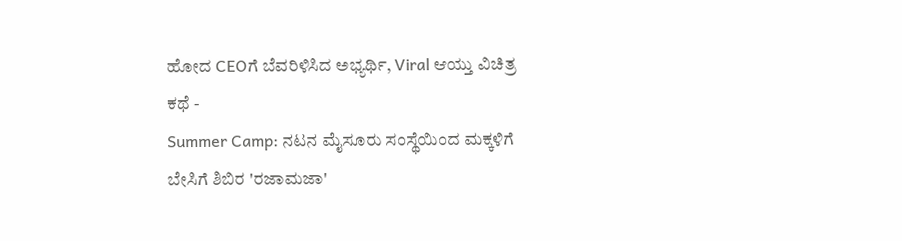ಹೋದ CEOಗೆ ಬೆವರಿಳಿಸಿದ ಅಭ್ಯರ್ಥಿ, Viral ಆಯ್ತು ವಿಚಿತ್ರ ಕಥೆ -
Summer Camp: ನಟನ ಮೈಸೂರು ಸಂಸ್ಥೆಯಿಂದ ಮಕ್ಕಳಿಗೆ ಬೇಸಿಗೆ ಶಿಬಿರ 'ರಜಾಮಜಾ'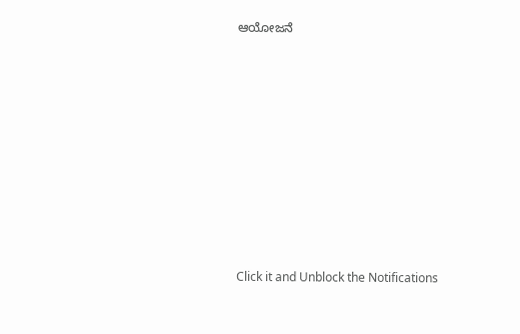ಆಯೋಜನೆ












Click it and Unblock the Notifications